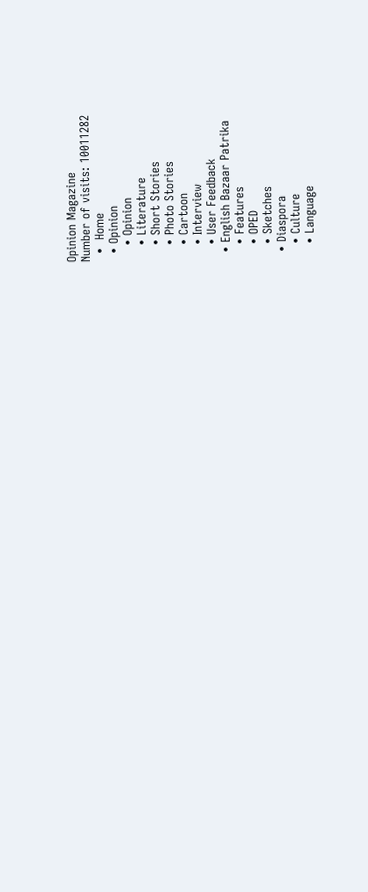Opinion Magazine
Number of visits: 10011282
  •  Home
  • Opinion
    • Opinion
    • Literature
    • Short Stories
    • Photo Stories
    • Cartoon
    • Interview
    • User Feedback
  • English Bazaar Patrika
    • Features
    • OPED
    • Sketches
  • Diaspora
    • Culture
    • Language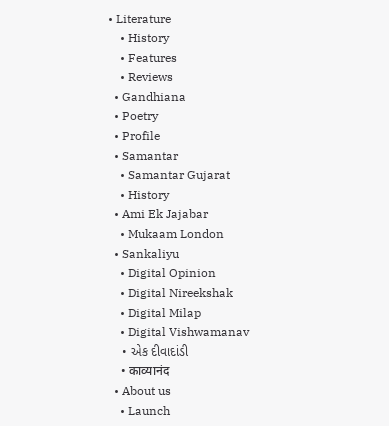• Literature
    • History
    • Features
    • Reviews
  • Gandhiana
  • Poetry
  • Profile
  • Samantar
    • Samantar Gujarat
    • History
  • Ami Ek Jajabar
    • Mukaam London
  • Sankaliyu
    • Digital Opinion
    • Digital Nireekshak
    • Digital Milap
    • Digital Vishwamanav
    • એક દીવાદાંડી
    • काव्यानंद
  • About us
    • Launch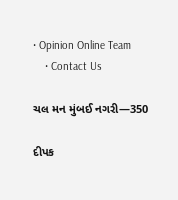• Opinion Online Team
    • Contact Us

ચલ મન મુંબઈ નગરી—350

દીપક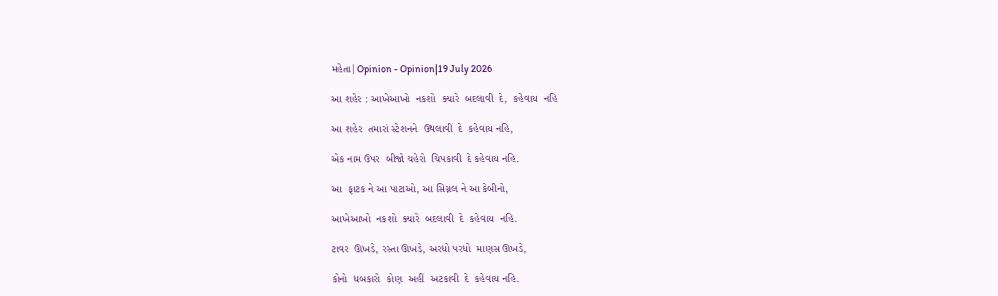મહેતા|Opinion - Opinion|19 July 2026

આ શહેર : આખેઆખો  નકશો  ક્યારે  બદલાવી  દે,  કહેવાય  નહિ

આ શહેર  તમારાં સ્ટેશનને  ઉથલાવી  દે  કહેવાય નહિ,

એક નામ ઉપર  બીજો ચહેરો  ચિપકાવી  દે કહેવાય નહિ.

આ  ફાટક ને આ પાટાઓ, આ સિગ્નલ ને આ કેબીનો,

આખેઆખો  નકશો  ક્યારે  બદલાવી  દે  કહેવાય  નહિ.

ટાવર  ઊખડે, રસ્તા ઊખડે, અરધો પરધો  માણસ ઊખડે,

કોનો  ધબકારો  કોણ  અહીં  અટકાવી  દે  કહેવાય નહિ.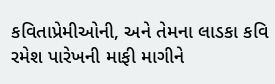કવિતાપ્રેમીઓની, અને તેમના લાડકા કવિ રમેશ પારેખની માફી માગીને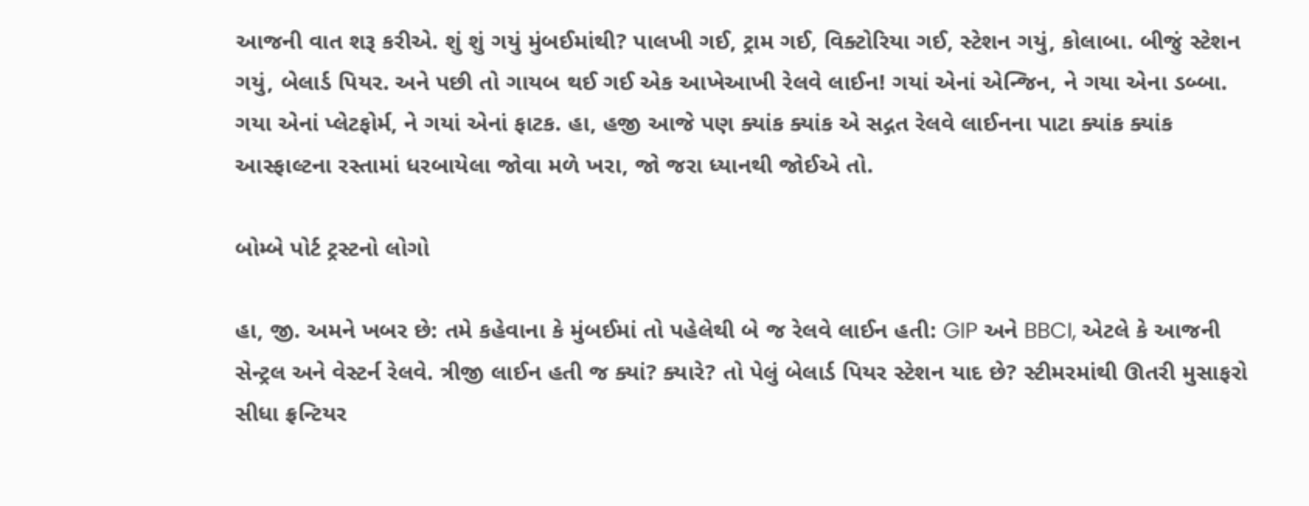આજની વાત શરૂ કરીએ. શું શું ગયું મુંબઈમાંથી? પાલખી ગઈ, ટ્રામ ગઈ, વિક્ટોરિયા ગઈ, સ્ટેશન ગયું, કોલાબા. બીજું સ્ટેશન ગયું, બેલાર્ડ પિયર. અને પછી તો ગાયબ થઈ ગઈ એક આખેઆખી રેલવે લાઈન! ગયાં એનાં એન્જિન, ને ગયા એના ડબ્બા. ગયા એનાં પ્લેટફોર્મ, ને ગયાં એનાં ફાટક. હા, હજી આજે પણ ક્યાંક ક્યાંક એ સદ્ગત રેલવે લાઈનના પાટા ક્યાંક ક્યાંક આસ્ફાલ્ટના રસ્તામાં ધરબાયેલા જોવા મળે ખરા, જો જરા ધ્યાનથી જોઈએ તો.

બોમ્બે પોર્ટ ટ્રસ્ટનો લોગો

હા, જી. અમને ખબર છે: તમે કહેવાના કે મુંબઈમાં તો પહેલેથી બે જ રેલવે લાઈન હતી: GIP અને BBCI, એટલે કે આજની સેન્ટ્રલ અને વેસ્ટર્ન રેલવે. ત્રીજી લાઈન હતી જ ક્યાં? ક્યારે? તો પેલું બેલાર્ડ પિયર સ્ટેશન યાદ છે? સ્ટીમરમાંથી ઊતરી મુસાફરો સીધા ફ્રન્ટિયર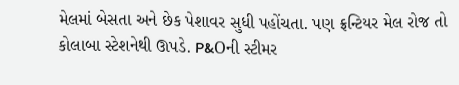મેલમાં બેસતા અને છેક પેશાવર સુધી પહોંચતા. પણ ફ્રન્ટિયર મેલ રોજ તો કોલાબા સ્ટેશનેથી ઊપડે. P&Oની સ્ટીમર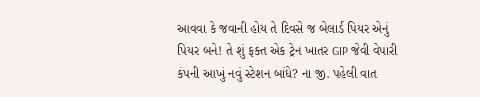આવવા કે જવાની હોય તે દિવસે જ બેલાર્ડ પિયર એનું પિયર બને! તે શું ફક્ત એક ટ્રેન ખાતર GIP જેવી વેપારી કંપની આખું નવું સ્ટેશન બાંધે? ના જી. પહેલી વાત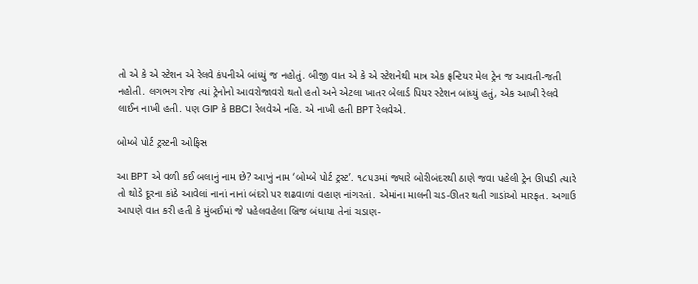તો એ કે એ સ્ટેશન એ રેલવે કંપનીએ બાંધ્યું જ નહોતું. બીજી વાત એ કે એ સ્ટેશનેથી માત્ર એક ફ્રન્ટિયર મેલ ટ્રેન જ આવતી-જતી નહોતી. લગભગ રોજ ત્યાં ટ્રેનોનો આવરોજાવરો થતો હતો અને એટલા ખાતર બેલાર્ડ પિયર સ્ટેશન બાંધ્યું હતું, એક આખી રેલવે લાઈન નાખી હતી. પણ GIP કે BBCI રેલવેએ નહિ. એ નાખી હતી BPT રેલવેએ.

બોમ્બે પોર્ટ ટ્રસ્ટની ઓફિસ

આ BPT એ વળી કઈ બલાનું નામ છે? આખું નામ ‘બોમ્બે પોર્ટ ટ્રસ્ટ’. ૧૮૫૩માં જ્યારે બોરીબંદરથી ઠાણે જવા પહેલી ટ્રેન ઊપડી ત્યારે તો થોડે દૂરના કાંઠે આવેલાં નાનાં નાનાં બંદરો પર શઢવાળાં વહાણ નાંગરતાં. એમાંના માલની ચડ-ઊતર થતી ગાડાંઓ મારફત. અગાઉ આપણે વાત કરી હતી કે મુંબઈમાં જે પહેલવહેલા બ્રિજ બંધાયા તેનાં ચડાણ-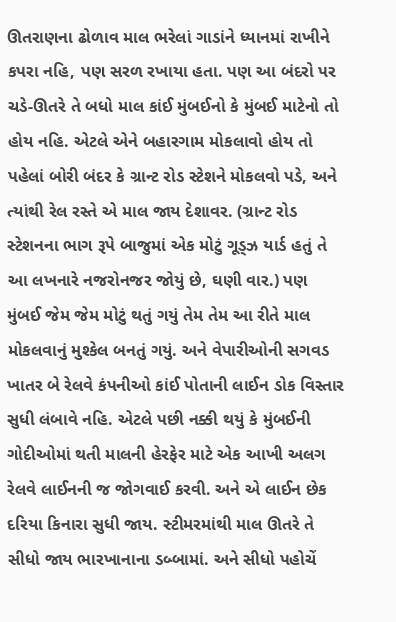ઊતરાણના ઢોળાવ માલ ભરેલાં ગાડાંને ધ્યાનમાં રાખીને કપરા નહિ, પણ સરળ રખાયા હતા. પણ આ બંદરો પર ચડે-ઊતરે તે બધો માલ કાંઈ મુંબઈનો કે મુંબઈ માટેનો તો હોય નહિ. એટલે એને બહારગામ મોકલાવો હોય તો પહેલાં બોરી બંદર કે ગ્રાન્ટ રોડ સ્ટેશને મોકલવો પડે, અને ત્યાંથી રેલ રસ્તે એ માલ જાય દેશાવર. (ગ્રાન્ટ રોડ સ્ટેશનના ભાગ રૂપે બાજુમાં એક મોટું ગૂડ્ઝ યાર્ડ હતું તે આ લખનારે નજરોનજર જોયું છે, ઘણી વાર.) પણ મુંબઈ જેમ જેમ મોટું થતું ગયું તેમ તેમ આ રીતે માલ મોકલવાનું મુશ્કેલ બનતું ગયું. અને વેપારીઓની સગવડ ખાતર બે રેલવે કંપનીઓ કાંઈ પોતાની લાઈન ડોક વિસ્તાર સુધી લંબાવે નહિ. એટલે પછી નક્કી થયું કે મુંબઈની ગોદીઓમાં થતી માલની હેરફેર માટે એક આખી અલગ રેલવે લાઈનની જ જોગવાઈ કરવી. અને એ લાઈન છેક દરિયા કિનારા સુધી જાય. સ્ટીમરમાંથી માલ ઊતરે તે સીધો જાય ભારખાનાના ડબ્બામાં. અને સીધો પહોચેં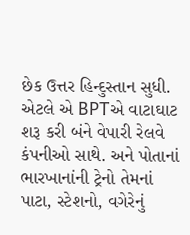છેક ઉત્તર હિન્દુસ્તાન સુધી. એટલે એ BPTએ વાટાઘાટ શરૂ કરી બંને વેપારી રેલવે કંપનીઓ સાથે. અને પોતાનાં ભારખાનાંની ટ્રેનો તેમનાં પાટા, સ્ટેશનો, વગેરેનું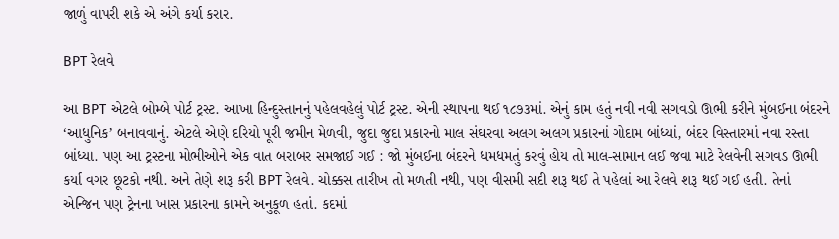જાળું વાપરી શકે એ અંગે કર્યા કરાર.

BPT રેલવે

આ BPT એટલે બોમ્બે પોર્ટ ટ્રસ્ટ. આખા હિન્દુસ્તાનનું પહેલવહેલું પોર્ટ ટ્રસ્ટ. એની સ્થાપના થઈ ૧૮૭૩માં. એનું કામ હતું નવી નવી સગવડો ઊભી કરીને મુંબઈના બંદરને ‘આધુનિક’ બનાવવાનું. એટલે એણે દરિયો પૂરી જમીન મેળવી, જુદા જુદા પ્રકારનો માલ સંઘરવા અલગ અલગ પ્રકારનાં ગોદામ બાંધ્યાં, બંદર વિસ્તારમાં નવા રસ્તા બાંધ્યા. પણ આ ટ્રસ્ટના મોભીઓને એક વાત બરાબર સમજાઈ ગઈ : જો મુંબઈના બંદરને ધમધમતું કરવું હોય તો માલ-સામાન લઈ જવા માટે રેલવેની સગવડ ઊભી કર્યા વગર છૂટકો નથી. અને તેણે શરૂ કરી BPT રેલવે. ચોક્કસ તારીખ તો મળતી નથી, પણ વીસમી સદી શરૂ થઈ તે પહેલાં આ રેલવે શરૂ થઈ ગઈ હતી. તેનાં એન્જિન પણ ટ્રેનના ખાસ પ્રકારના કામને અનુકૂળ હતાં. કદમાં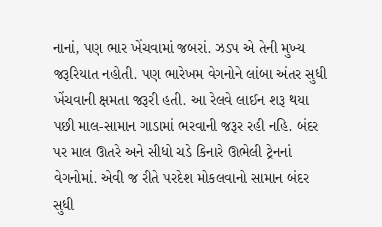નાનાં, પણ ભાર ખેંચવામાં જબરાં. ઝડપ એ તેની મુખ્ય જરૂરિયાત નહોતી. પણ ભારેખમ વેગનોને લાંબા અંતર સુધી ખેંચવાની ક્ષમતા જરૂરી હતી. આ રેલવે લાઈન શરૂ થયા પછી માલ-સામાન ગાડામાં ભરવાની જરૂર રહી નહિ. બંદર પર માલ ઊતરે અને સીધો ચડે કિનારે ઊભેલી ટ્રેનનાં વેગનોમાં. એવી જ રીતે પરદેશ મોકલવાનો સામાન બંદર સુધી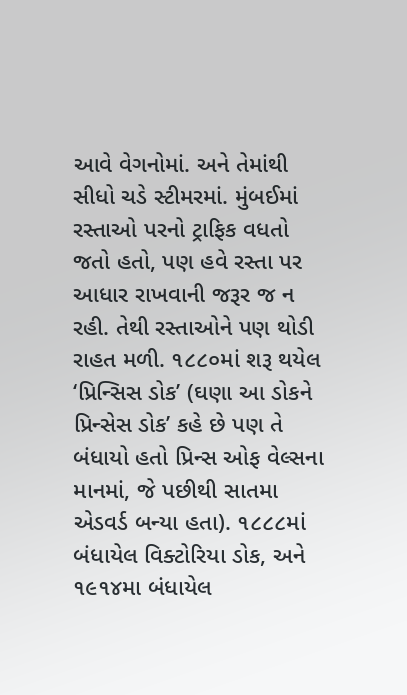આવે વેગનોમાં. અને તેમાંથી સીધો ચડે સ્ટીમરમાં. મુંબઈમાં રસ્તાઓ પરનો ટ્રાફિક વધતો જતો હતો, પણ હવે રસ્તા પર આધાર રાખવાની જરૂર જ ન રહી. તેથી રસ્તાઓને પણ થોડી રાહત મળી. ૧૮૮૦માં શરૂ થયેલ ‘પ્રિન્સિસ ડોક’ (ઘણા આ ડોકને પ્રિન્સેસ ડોક’ કહે છે પણ તે બંધાયો હતો પ્રિન્સ ઓફ વેલ્સના માનમાં, જે પછીથી સાતમા એડવર્ડ બન્યા હતા). ૧૮૮૮માં બંધાયેલ વિક્ટોરિયા ડોક, અને ૧૯૧૪મા બંધાયેલ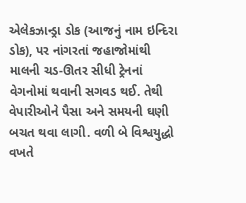એલેકઝાન્ડ્રા ડોક (આજનું નામ ઇન્દિરા ડોક), પર નાંગરતાં જહાજોમાંથી માલની ચડ-ઊતર સીધી ટ્રેનનાં વેગનોમાં થવાની સગવડ થઈ. તેથી વેપારીઓને પૈસા અને સમયની ઘણી બચત થવા લાગી. વળી બે વિશ્વયુદ્ધો વખતે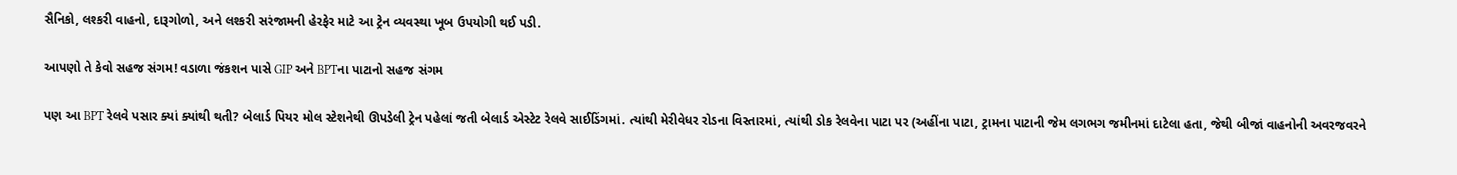સૈનિકો, લશ્કરી વાહનો, દારૂગોળો, અને લશ્કરી સરંજામની હેરફેર માટે આ ટ્રેન વ્યવસ્થા ખૂબ ઉપયોગી થઈ પડી.

આપણો તે કેવો સહજ સંગમ! વડાળા જંકશન પાસે GIP અને BPTના પાટાનો સહજ સંગમ

પણ આ BPT રેલવે પસાર ક્યાં ક્યાંથી થતી? બેલાર્ડ પિયર મોલ સ્ટેશનેથી ઊપડેલી ટ્રેન પહેલાં જતી બેલાર્ડ એસ્ટેટ રેલવે સાઈડિંગમાં. ત્યાંથી મેરીવેધર રોડના વિસ્તારમાં, ત્યાંથી ડોક રેલવેના પાટા પર (અહીંના પાટા, ટ્રામના પાટાની જેમ લગભગ જમીનમાં દાટેલા હતા, જેથી બીજાં વાહનોની અવરજવરને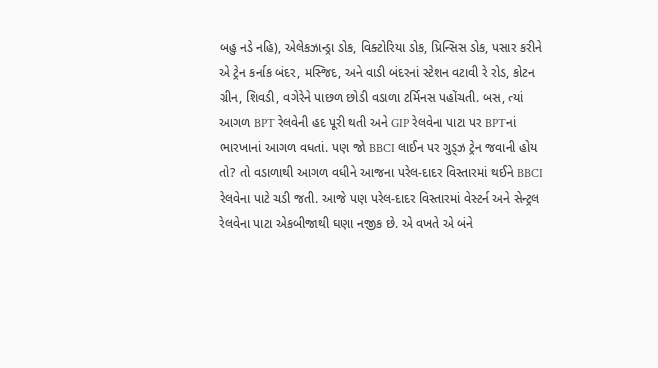બહુ નડે નહિ), એલેકઝાન્ડ્રા ડોક, વિક્ટોરિયા ડોક, પ્રિન્સિસ ડોક, પસાર કરીને એ ટ્રેન કર્નાક બંદર, મસ્જિદ, અને વાડી બંદરનાં સ્ટેશન વટાવી રે રોડ, કોટન ગ્રીન, શિવડી, વગેરેને પાછળ છોડી વડાળા ટર્મિનસ પહોંચતી. બસ, ત્યાં આગળ BPT રેલવેની હદ પૂરી થતી અને GIP રેલવેના પાટા પર BPTનાં ભારખાનાં આગળ વધતાં. પણ જો BBCI લાઈન પર ગુડ્ઝ ટ્રેન જવાની હોય તો? તો વડાળાથી આગળ વધીને આજના પરેલ-દાદર વિસ્તારમાં થઈને BBCI રેલવેના પાટે ચડી જતી. આજે પણ પરેલ-દાદર વિસ્તારમાં વેસ્ટર્ન અને સેન્ટ્રલ રેલવેના પાટા એકબીજાથી ઘણા નજીક છે. એ વખતે એ બંને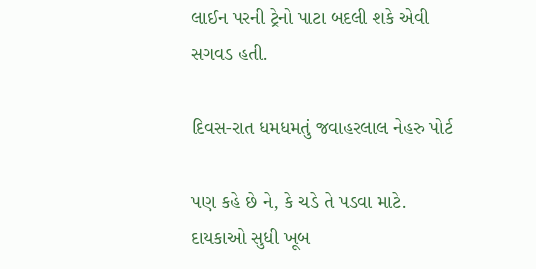લાઈન પરની ટ્રેનો પાટા બદલી શકે એવી સગવડ હતી.

દિવસ-રાત ધમધમતું જવાહરલાલ નેહરુ પોર્ટ

પણ કહે છે ને, કે ચડે તે પડવા માટે. દાયકાઓ સુધી ખૂબ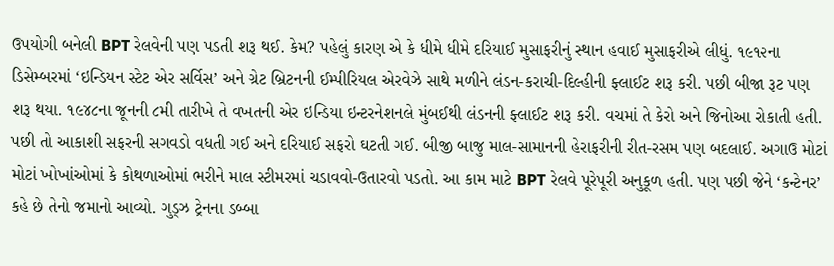ઉપયોગી બનેલી BPT રેલવેની પણ પડતી શરૂ થઈ. કેમ? પહેલું કારણ એ કે ધીમે ધીમે દરિયાઈ મુસાફરીનું સ્થાન હવાઈ મુસાફરીએ લીધું. ૧૯૧૨ના ડિસેમ્બરમાં ‘ઇન્ડિયન સ્ટેટ એર સર્વિસ’ અને ગ્રેટ બ્રિટનની ઈમ્પીરિયલ એરવેઝે સાથે મળીને લંડન-કરાચી-દિલ્હીની ફ્લાઈટ શરૂ કરી. પછી બીજા રૂટ પણ શરૂ થયા. ૧૯૪૮ના જૂનની ૮મી તારીખે તે વખતની એર ઇન્ડિયા ઇન્ટરનેશનલે મુંબઈથી લંડનની ફ્લાઈટ શરૂ કરી. વચમાં તે કેરો અને જિનોઆ રોકાતી હતી. પછી તો આકાશી સફરની સગવડો વધતી ગઈ અને દરિયાઈ સફરો ઘટતી ગઈ. બીજી બાજુ માલ-સામાનની હેરાફરીની રીત-રસમ પણ બદલાઈ. અગાઉ મોટાં મોટાં ખોખાંઓમાં કે કોથળાઓમાં ભરીને માલ સ્ટીમરમાં ચડાવવો-ઉતારવો પડતો. આ કામ માટે BPT રેલવે પૂરેપૂરી અનુકૂળ હતી. પણ પછી જેને ‘કન્ટેનર’ કહે છે તેનો જમાનો આવ્યો. ગુડ્ઝ ટ્રેનના ડબ્બા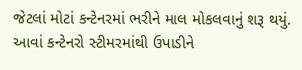જેટલાં મોટાં કન્ટેનરમાં ભરીને માલ મોકલવાનું શરૂ થયું. આવાં કન્ટેનરો સ્ટીમરમાંથી ઉપાડીને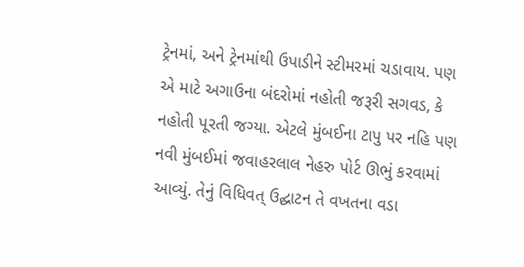ટ્રેનમાં, અને ટ્રેનમાંથી ઉપાડીને સ્ટીમરમાં ચડાવાય. પણ એ માટે અગાઉના બંદરોમાં નહોતી જરૂરી સગવડ, કે નહોતી પૂરતી જગ્યા. એટલે મુંબઈના ટાપુ પર નહિ પણ નવી મુંબઈમાં જવાહરલાલ નેહરુ પોર્ટ ઊભું કરવામાં આવ્યું. તેનું વિધિવત્ ઉદ્ઘાટન તે વખતના વડા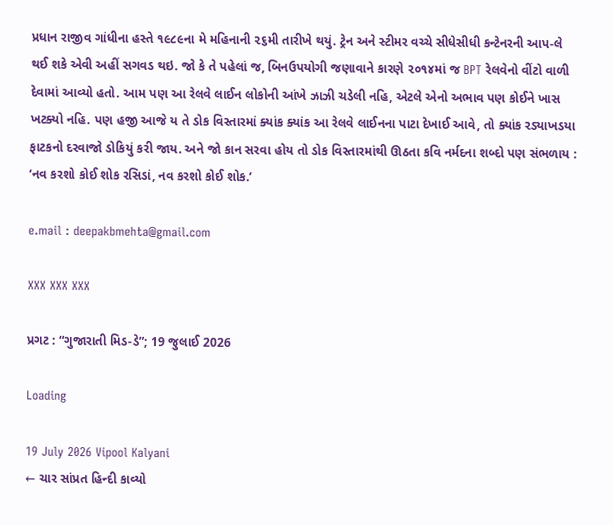પ્રધાન રાજીવ ગાંધીના હસ્તે ૧૯૮૯ના મે મહિનાની ૨૬મી તારીખે થયું. ટ્રેન અને સ્ટીમર વચ્ચે સીધેસીધી કન્ટેનરની આપ-લે થઈ શકે એવી અહીં સગવડ થઇ. જો કે તે પહેલાં જ, બિનઉપયોગી જણાવાને કારણે ૨૦૧૪માં જ BPT રેલવેનો વીંટો વાળી દેવામાં આવ્યો હતો. આમ પણ આ રેલવે લાઈન લોકોની આંખે ઝાઝી ચડેલી નહિ, એટલે એનો અભાવ પણ કોઈને ખાસ ખટક્યો નહિ. પણ હજી આજે ય તે ડોક વિસ્તારમાં ક્યાંક ક્યાંક આ રેલવે લાઈનના પાટા દેખાઈ આવે, તો ક્યાંક રડ્યાખડયા ફાટકનો દરવાજો ડોકિયું કરી જાય. અને જો કાન સરવા હોય તો ડોક વિસ્તારમાંથી ઊઠતા કવિ નર્મદના શબ્દો પણ સંભળાય : ‘નવ કરશો કોઈ શોક રસિડાં, નવ કરશો કોઈ શોક.’

e.mail : deepakbmehta@gmail.com

XXX XXX XXX

પ્રગટ : “ગુજારાતી મિડ-ડે”; 19 જુલાઈ 2026

Loading

19 July 2026 Vipool Kalyani
← ચાર સાંપ્રત હિન્દી કાવ્યો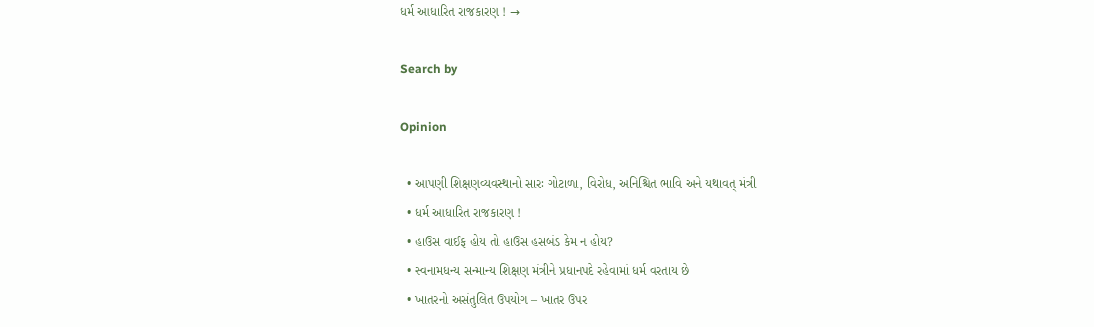ધર્મ આધારિત રાજકારણ ! →

Search by

Opinion

  • આપણી શિક્ષણવ્યવસ્થાનો સારઃ ગોટાળા, વિરોધ, અનિશ્ચિત ભાવિ અને યથાવત્ મંત્રી
  • ધર્મ આધારિત રાજકારણ !
  • હાઉસ વાઈફ હોય તો હાઉસ હસબંડ કેમ ન હોય?
  • સ્વનામધન્ય સન્માન્ય શિક્ષણ મંત્રીને પ્રધાનપદે રહેવામાં ધર્મ વરતાય છે
  • ખાતરનો અસંતુલિત ઉપયોગ – ખાતર ઉપર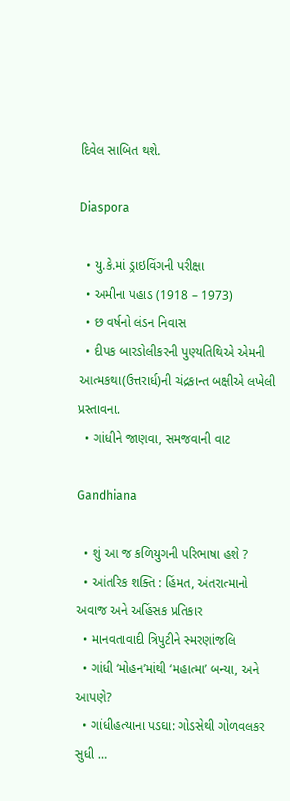દિવેલ સાબિત થશે.

Diaspora

  • યુ.કે.માં ડ્રાઇવિંગની પરીક્ષા
  • અમીના પહાડ (1918 – 1973)
  • છ વર્ષનો લંડન નિવાસ
  • દીપક બારડોલીકરની પુણ્યતિથિએ એમની આત્મકથા(ઉત્તરાર્ધ)ની ચંદ્રકાન્ત બક્ષીએ લખેલી પ્રસ્તાવના.
  • ગાંધીને જાણવા, સમજવાની વાટ

Gandhiana

  • શું આ જ કળિયુગની પરિભાષા હશે ?
  • આંતરિક શક્તિ : હિંમત, અંતરાત્માનો અવાજ અને અહિંસક પ્રતિકાર
  • માનવતાવાદી ત્રિપુટીને સ્મરણાંજલિ
  • ગાંધી ‘મોહન’માંથી ‘મહાત્મા’ બન્યા, અને આપણે?
  • ગાંધીહત્યાના પડઘા: ગોડસેથી ગોળવલકર સુધી …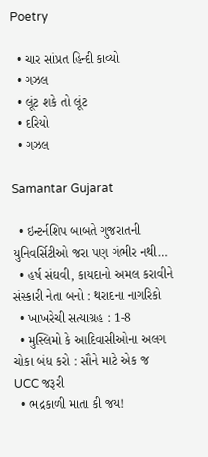Poetry

  • ચાર સાંપ્રત હિન્દી કાવ્યો
  • ગઝલ
  • લૂંટ શકે તો લૂંટ
  • દરિયો
  • ગઝલ

Samantar Gujarat

  • ઇન્ટર્નશિપ બાબતે ગુજરાતની યુનિવર્સિટીઓ જરા પણ ગંભીર નથી…
  • હર્ષ સંઘવી, કાયદાનો અમલ કરાવીને સંસ્કારી નેતા બનો : થરાદના નાગરિકો
  • ખાખરેચી સત્યાગ્રહ : 1-8
  • મુસ્લિમો કે આદિવાસીઓના અલગ ચોકા બંધ કરો : સૌને માટે એક જ UCC જરૂરી
  • ભદ્રકાળી માતા કી જય!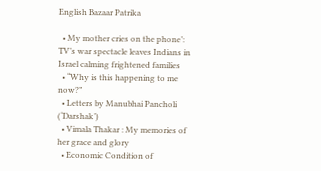English Bazaar Patrika

  • My mother cries on the phone’: TV’s war spectacle leaves Indians in Israel calming frightened families
  • “Why is this happening to me now?”
  • Letters by Manubhai Pancholi (‘Darshak’)
  • Vimala Thakar : My memories of her grace and glory
  • Economic Condition of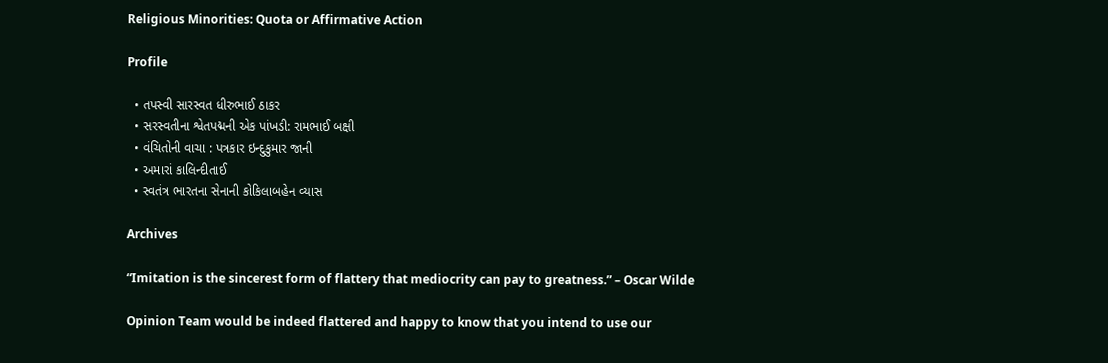Religious Minorities: Quota or Affirmative Action

Profile

  • તપસ્વી સારસ્વત ધીરુભાઈ ઠાકર
  • સરસ્વતીના શ્વેતપદ્મની એક પાંખડી: રામભાઈ બક્ષી
  • વંચિતોની વાચા : પત્રકાર ઇન્દુકુમાર જાની
  • અમારાં કાલિન્દીતાઈ
  • સ્વતંત્ર ભારતના સેનાની કોકિલાબહેન વ્યાસ

Archives

“Imitation is the sincerest form of flattery that mediocrity can pay to greatness.” – Oscar Wilde

Opinion Team would be indeed flattered and happy to know that you intend to use our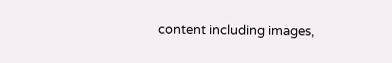content including images,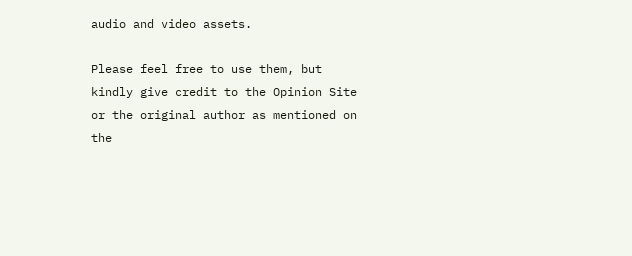audio and video assets.

Please feel free to use them, but kindly give credit to the Opinion Site or the original author as mentioned on the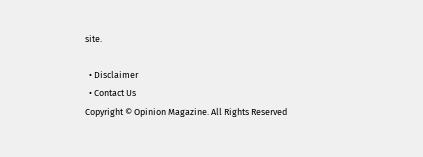site.

  • Disclaimer
  • Contact Us
Copyright © Opinion Magazine. All Rights Reserved